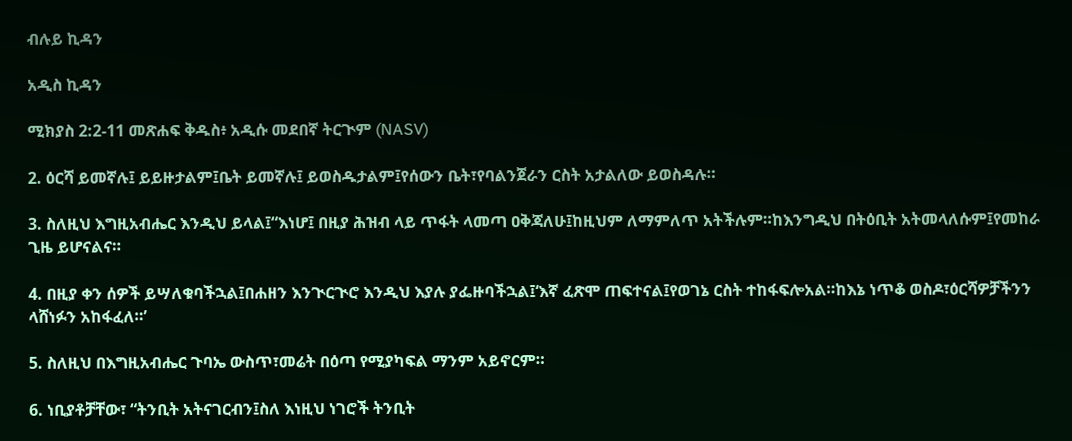ብሉይ ኪዳን

አዲስ ኪዳን

ሚክያስ 2:2-11 መጽሐፍ ቅዱስ፥ አዲሱ መደበኛ ትርጒም (NASV)

2. ዕርሻ ይመኛሉ፤ ይይዙታልም፤ቤት ይመኛሉ፤ ይወስዱታልም፤የሰውን ቤት፣የባልንጀራን ርስት አታልለው ይወስዳሉ።

3. ስለዚህ እግዚአብሔር እንዲህ ይላል፤“እነሆ፤ በዚያ ሕዝብ ላይ ጥፋት ላመጣ ዐቅጃለሁ፤ከዚህም ለማምለጥ አትችሉም።ከእንግዲህ በትዕቢት አትመላለሱም፤የመከራ ጊዜ ይሆናልና።

4. በዚያ ቀን ሰዎች ይሣለቁባችኋል፤በሐዘን እንጒርጒሮ እንዲህ እያሉ ያፌዙባችኋል፤‘እኛ ፈጽሞ ጠፍተናል፤የወገኔ ርስት ተከፋፍሎአል።ከእኔ ነጥቆ ወስዶ፣ዕርሻዎቻችንን ላሸነፉን አከፋፈለ።’

5. ስለዚህ በእግዚአብሔር ጉባኤ ውስጥ፣መሬት በዕጣ የሚያካፍል ማንም አይኖርም።

6. ነቢያቶቻቸው፣ “ትንቢት አትናገርብን፤ስለ እነዚህ ነገሮች ትንቢት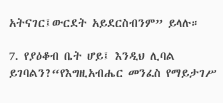አትናገር፤ውርደት አይደርስብንም” ይላሉ።

7. የያዕቆብ ቤት ሆይ፤ እንዲህ ሊባል ይገባልን?“የእግዚአብሔር መንፈስ የማይታገሥ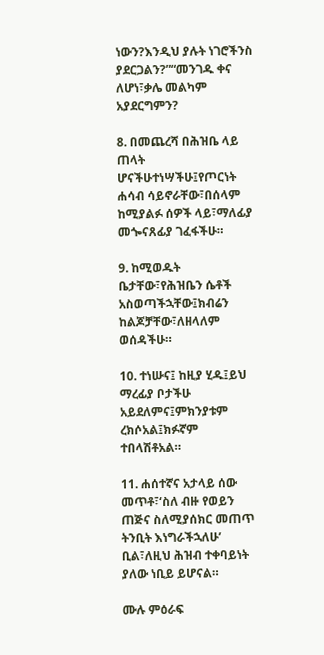ነውን?እንዲህ ያሉት ነገሮችንስ ያደርጋልን?”“መንገዱ ቀና ለሆነ፣ቃሌ መልካም አያደርግምን?

8. በመጨረሻ በሕዝቤ ላይ ጠላት ሆናችሁተነሣችሁ፤የጦርነት ሐሳብ ሳይኖራቸው፣በሰላም ከሚያልፉ ሰዎች ላይ፣ማለፊያ መጐናጸፊያ ገፈፋችሁ።

9. ከሚወዱት ቤታቸው፣የሕዝቤን ሴቶች አስወጣችኋቸው፤ክብሬን ከልጆቻቸው፣ለዘላለም ወሰዳችሁ።

10. ተነሡና፤ ከዚያ ሂዱ፤ይህ ማረፊያ ቦታችሁ አይደለምና፤ምክንያቱም ረክሶአል፤ክፉኛም ተበላሽቶአል።

11. ሐሰተኛና አታላይ ሰው መጥቶ፣‘ስለ ብዙ የወይን ጠጅና ስለሚያሰክር መጠጥ ትንቢት እነግራችኋለሁ’ ቢል፣ለዚህ ሕዝብ ተቀባይነት ያለው ነቢይ ይሆናል።

ሙሉ ምዕራፍ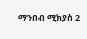ማንበብ ሚክያስ 2